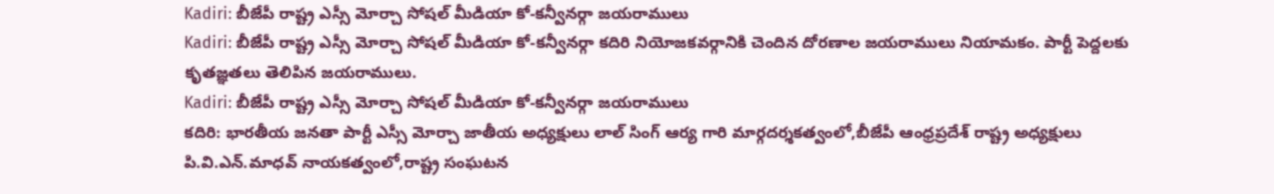Kadiri: బీజేపీ రాష్ట్ర ఎస్సీ మోర్చా సోషల్ మీడియా కో-కన్వీనర్గా జయరాములు
Kadiri: బీజేపీ రాష్ట్ర ఎస్సీ మోర్చా సోషల్ మీడియా కో-కన్వీనర్గా కదిరి నియోజకవర్గానికి చెందిన దోరణాల జయరాములు నియామకం. పార్టీ పెద్దలకు కృతజ్ఞతలు తెలిపిన జయరాములు.
Kadiri: బీజేపీ రాష్ట్ర ఎస్సీ మోర్చా సోషల్ మీడియా కో-కన్వీనర్గా జయరాములు
కదిరి: భారతీయ జనతా పార్టీ ఎస్సీ మోర్చా జాతీయ అధ్యక్షులు లాల్ సింగ్ ఆర్య గారి మార్గదర్శకత్వంలో,బీజేపీ ఆంధ్రప్రదేశ్ రాష్ట్ర అధ్యక్షులు పి.వి.ఎన్.మాధవ్ నాయకత్వంలో,రాష్ట్ర సంఘటన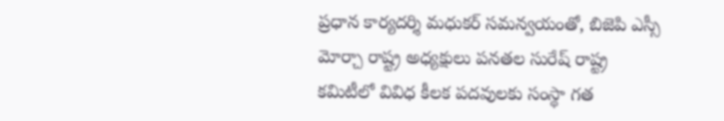ప్రధాన కార్యదర్శి మధుకర్ సమన్వయంతో, బిజెపి ఎస్సీ మోర్చా రాష్ట్ర అధ్యక్షులు పనతల సురేష్ రాష్ట్ర కమిటీలో వివిధ కీలక పదవులకు సంస్థా గత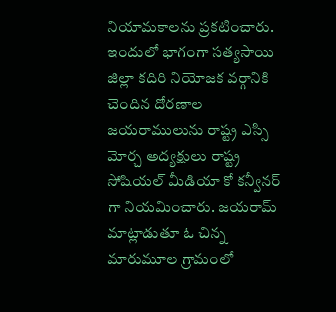నియామకాలను ప్రకటించారు.
ఇందులో భాగంగా సత్యసాయి జిల్లా కదిరి నియోజక వర్గానికి చెందిన దోరణాల జయరాములును రాష్ట్ర ఎస్సి మోర్చ అద్యక్షులు రాష్ట్ర సోషియల్ మీడియా కో కన్వీనర్ గా నియమించారు. జయరామ్ మాట్లాడుతూ ఓ చిన్న మారుమూల గ్రామంలో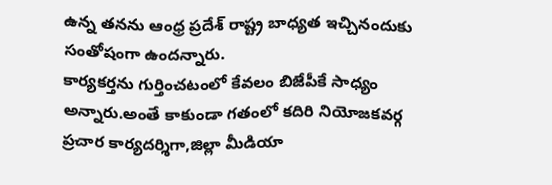ఉన్న తనను ఆంధ్ర ప్రదేశ్ రాష్ట్ర బాధ్యత ఇచ్చినందుకు సంతోషంగా ఉందన్నారు.
కార్యకర్తను గుర్తించటంలో కేవలం బిజేపీకే సాధ్యం అన్నారు.అంతే కాకుండా గతంలో కదిరి నియోజకవర్గ ప్రచార కార్యదర్శిగా,జిల్లా మీడియా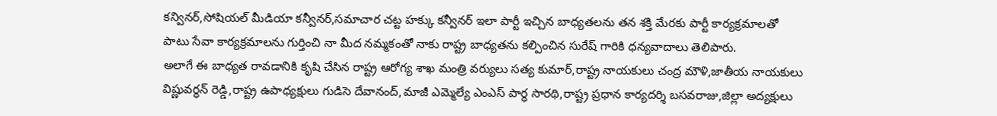కన్వినర్,సోషియల్ మీడియా కన్వీనర్,సమాచార చట్ట హక్కు కన్వీనర్ ఇలా పార్టీ ఇచ్చిన బాధ్యతలను తన శక్తి మేరకు పార్టీ కార్యక్రమాలతో పాటు సేవా కార్యక్రమాలను గుర్తించి నా మీద నమ్మకంతో నాకు రాష్ట్ర బాధ్యతను కల్పించిన సురేష్ గారికి ధన్యవాదాలు తెలిపారు.
అలాగే ఈ బాధ్యత రావడానికి కృషి చేసిన రాష్ట్ర ఆరోగ్య శాఖ మంత్రి వర్యులు సత్య కుమార్,రాష్ట్ర నాయకులు చంద్ర మౌళి,జాతీయ నాయకులు విష్ణువర్ధన్ రెడ్డి,రాష్ట్ర ఉపాధ్యక్షులు గుడిసె దేవానంద్,మాజీ ఎమ్మెల్యే ఎంఎస్ పార్థ సారథి,రాష్ట్ర ప్రధాన కార్యదర్శి బసవరాజు,జిల్లా అద్యక్షులు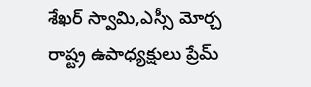శేఖర్ స్వామి,ఎస్సీ మోర్చ రాష్ట్ర ఉపాధ్యక్షులు ప్రేమ్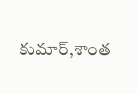కుమార్,శాంత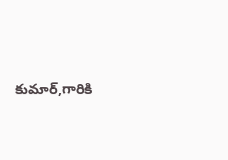కుమార్,గారికి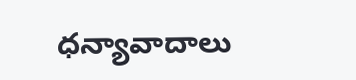ధన్యావాదాలు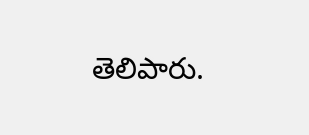తెలిపారు.